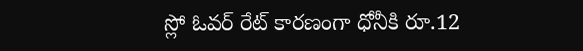స్లో ఓవ‌ర్ రేట్ కార‌ణంగా ధోనీకి రూ.12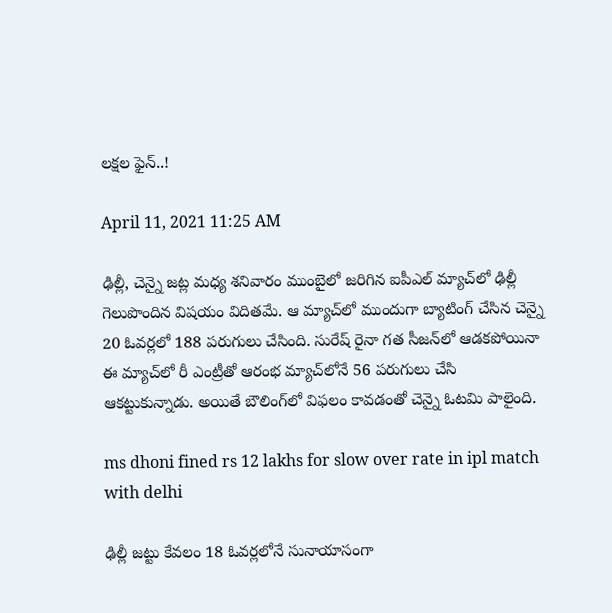ల‌క్ష‌ల ఫైన్‌..!

April 11, 2021 11:25 AM

ఢిల్లీ, చెన్నై జ‌ట్ల మ‌ధ్య శ‌నివారం ముంబైలో జ‌రిగిన ఐపీఎల్ మ్యాచ్‌లో ఢిల్లీ గెలుపొందిన విష‌యం విదిత‌మే. ఆ మ్యాచ్‌లో ముందుగా బ్యాటింగ్ చేసిన చెన్నై 20 ఓవ‌ర్ల‌లో 188 ప‌రుగులు చేసింది. సురేష్ రైనా గ‌త సీజ‌న్‌లో ఆడ‌క‌పోయినా ఈ మ్యాచ్‌లో రీ ఎంట్రీతో ఆరంభ మ్యాచ్‌లోనే 56 ప‌రుగులు చేసి ఆక‌ట్టుకున్నాడు. అయితే బౌలింగ్‌లో విఫ‌లం కావ‌డంతో చెన్నై ఓట‌మి పాలైంది.

ms dhoni fined rs 12 lakhs for slow over rate in ipl match with delhi

ఢిల్లీ జ‌ట్టు కేవ‌లం 18 ఓవ‌ర్ల‌లోనే సునాయాసంగా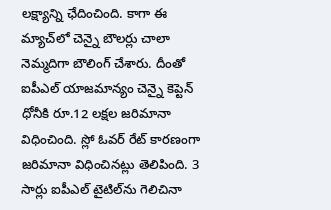ల‌క్ష్యాన్ని ఛేదించింది. కాగా ఈ మ్యాచ్‌లో చెన్నై బౌల‌ర్లు చాలా నెమ్మ‌దిగా బౌలింగ్ చేశారు. దీంతో ఐపీఎల్ యాజ‌మాన్యం చెన్నై కెప్టెన్ ధోనీకి రూ.12 ల‌క్ష‌ల జ‌రిమానా విధించింది. స్లో ఓవ‌ర్ రేట్ కార‌ణంగా జ‌రిమానా విధించిన‌ట్లు తెలిపింది. 3 సార్లు ఐపీఎల్ టైటిల్‌ను గెలిచినా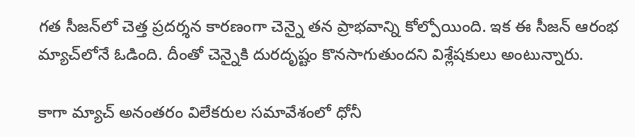గ‌త సీజ‌న్‌లో చెత్త ప్ర‌ద‌ర్శ‌న కార‌ణంగా చెన్నై త‌న ప్రాభ‌వాన్ని కోల్పోయింది. ఇక ఈ సీజ‌న్ ఆరంభ మ్యాచ్‌లోనే ఓడింది. దీంతో చెన్నైకి దుర‌దృష్టం కొన‌సాగుతుంద‌ని విశ్లేష‌కులు అంటున్నారు.

కాగా మ్యాచ్ అనంతరం విలేక‌రుల స‌మావేశంలో ధోనీ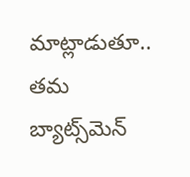మాట్లాడుతూ.. త‌మ బ్యాట్స్‌మెన్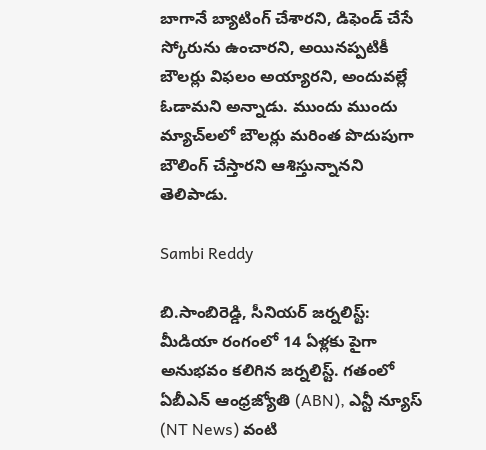బాగానే బ్యాటింగ్ చేశార‌ని, డిఫెండ్ చేసే స్కోరును ఉంచార‌ని, అయిన‌ప్ప‌టికీ బౌలర్లు విఫ‌లం అయ్యార‌ని, అందువ‌ల్లే ఓడామ‌ని అన్నాడు. ముందు ముందు మ్యాచ్‌ల‌లో బౌల‌ర్లు మ‌రింత పొదుపుగా బౌలింగ్ చేస్తార‌ని ఆశిస్తున్నాన‌ని తెలిపాడు.

Sambi Reddy

బి.సాంబిరెడ్డి, సీనియర్ జర్నలిస్ట్: మీడియా రంగంలో 14 ఏళ్లకు పైగా అనుభవం కలిగిన జర్నలిస్ట్. గతంలో ఏబీఎన్ ఆంధ్ర‌జ్యోతి (ABN), ఎన్టీ న్యూస్ (NT News) వంటి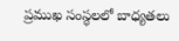ప్రముఖ సంస్థలలో బాధ్యతలు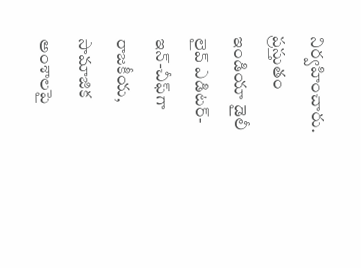నిర్వహించారు. ప్రస్తుతం ఇండియా డైలీ లైవ్ ఎడిటర్-ఇన్-చీఫ్‌గా రాజకీయ, సామాజిక అంశాలపై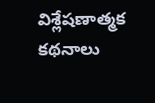విశ్లేషణాత్మక కథనాలు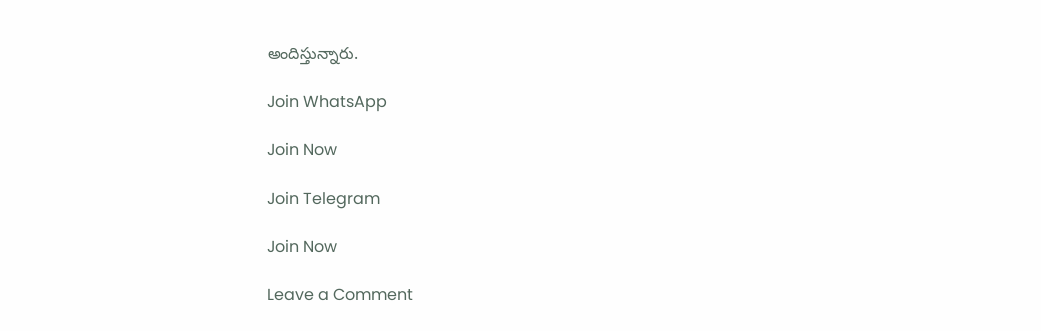అందిస్తున్నారు.

Join WhatsApp

Join Now

Join Telegram

Join Now

Leave a Comment